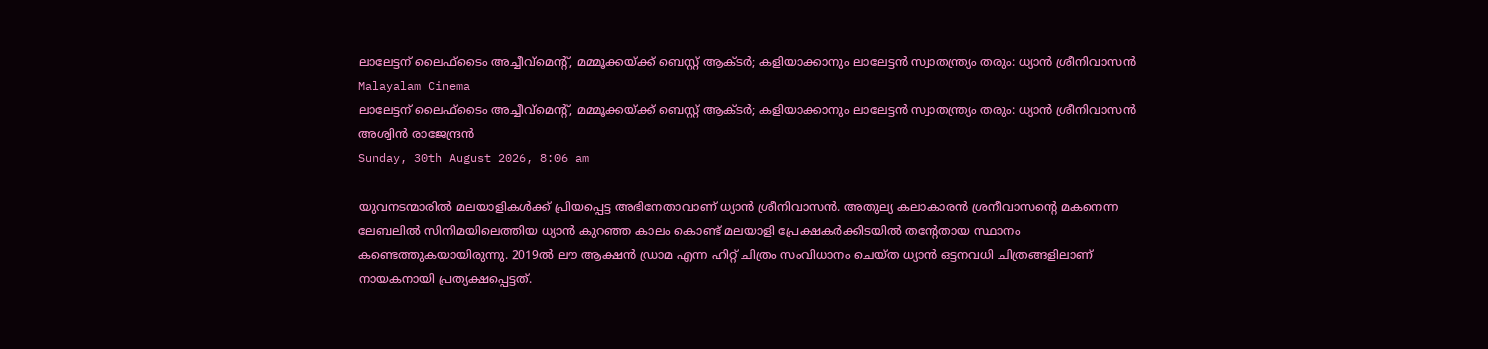ലാലേട്ടന് ലൈഫ്‌ടൈം അച്ചീവ്‌മെന്റ്, മമ്മൂക്കയ്ക്ക് ബെസ്റ്റ് ആക്ടര്‍; കളിയാക്കാനും ലാലേട്ടന്‍ സ്വാതന്ത്ര്യം തരും: ധ്യാന്‍ ശ്രീനിവാസന്‍
Malayalam Cinema
ലാലേട്ടന് ലൈഫ്‌ടൈം അച്ചീവ്‌മെന്റ്, മമ്മൂക്കയ്ക്ക് ബെസ്റ്റ് ആക്ടര്‍; കളിയാക്കാനും ലാലേട്ടന്‍ സ്വാതന്ത്ര്യം തരും: ധ്യാന്‍ ശ്രീനിവാസന്‍
അശ്വിന്‍ രാജേന്ദ്രന്‍
Sunday, 30th August 2026, 8:06 am

യുവനടന്മാരില്‍ മലയാളികള്‍ക്ക് പ്രിയപ്പെട്ട അഭിനേതാവാണ് ധ്യാന്‍ ശ്രീനിവാസന്‍. അതുല്യ കലാകാരന്‍ ശ്രനീവാസന്റെ മകനെന്ന ലേബലില്‍ സിനിമയിലെത്തിയ ധ്യാന്‍ കുറഞ്ഞ കാലം കൊണ്ട് മലയാളി പ്രേക്ഷകര്‍ക്കിടയില്‍ തന്റേതായ സ്ഥാനം കണ്ടെത്തുകയായിരുന്നു. 2019ല്‍ ലൗ ആക്ഷന്‍ ഡ്രാമ എന്ന ഹിറ്റ് ചിത്രം സംവിധാനം ചെയ്ത ധ്യാന്‍ ഒട്ടനവധി ചിത്രങ്ങളിലാണ് നായകനായി പ്രത്യക്ഷപ്പെട്ടത്.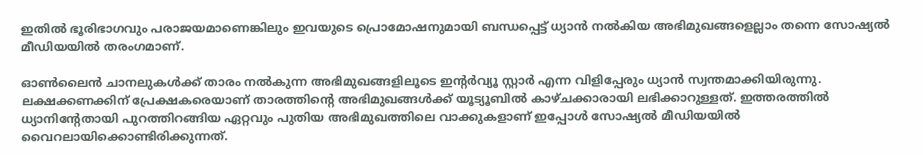ഇതില്‍ ഭൂരിഭാഗവും പരാജയമാണെങ്കിലും ഇവയുടെ പ്രൊമോഷനുമായി ബന്ധപ്പെട്ട് ധ്യാന്‍ നല്‍കിയ അഭിമുഖങ്ങളെല്ലാം തന്നെ സോഷ്യല്‍ മീഡിയയില്‍ തരംഗമാണ്.

ഓണ്‍ലൈന്‍ ചാനലുകള്‍ക്ക് താരം നല്‍കുന്ന അഭിമുഖങ്ങളിലൂടെ ഇന്റര്‍വ്യൂ സ്റ്റാര്‍ എന്ന വിളിപ്പേരും ധ്യാന്‍ സ്വന്തമാക്കിയിരുന്നു. ലക്ഷക്കണക്കിന് പ്രേക്ഷകരെയാണ് താരത്തിന്റെ അഭിമുഖങ്ങള്‍ക്ക് യൂട്യൂബില്‍ കാഴ്ചക്കാരായി ലഭിക്കാറുള്ളത്. ഇത്തരത്തില്‍ ധ്യാനിന്റേതായി പുറത്തിറങ്ങിയ ഏറ്റവും പുതിയ അഭിമുഖത്തിലെ വാക്കുകളാണ് ഇപ്പോള്‍ സോഷ്യല്‍ മീഡിയയില്‍ വൈറലായിക്കൊണ്ടിരിക്കുന്നത്.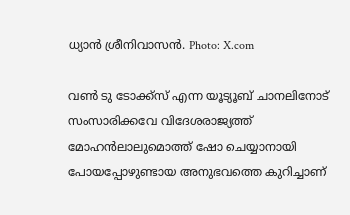ധ്യാന്‍ ശ്രീനിവാസന്‍. Photo: X.com

വണ്‍ ടു ടോക്ക്‌സ് എന്ന യൂട്യൂബ് ചാനലിനോട് സംസാരിക്കവേ വിദേശരാജ്യത്ത് മോഹന്‍ലാലുമൊത്ത് ഷോ ചെയ്യാനായി പോയപ്പോഴുണ്ടായ അനുഭവത്തെ കുറിച്ചാണ്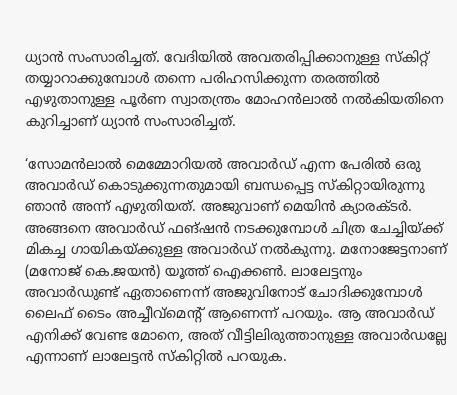ധ്യാന്‍ സംസാരിച്ചത്. വേദിയില്‍ അവതരിപ്പിക്കാനുള്ള സ്‌കിറ്റ് തയ്യാറാക്കുമ്പോള്‍ തന്നെ പരിഹസിക്കുന്ന തരത്തില്‍ എഴുതാനുള്ള പൂര്‍ണ സ്വാതന്ത്രം മോഹന്‍ലാല്‍ നല്‍കിയതിനെ കുറിച്ചാണ് ധ്യാന്‍ സംസാരിച്ചത്.

‘സോമന്‍ലാല്‍ മെമ്മോറിയല്‍ അവാര്‍ഡ് എന്ന പേരില്‍ ഒരു അവാര്‍ഡ് കൊടുക്കുന്നതുമായി ബന്ധപ്പെട്ട സ്‌കിറ്റായിരുന്നു ഞാന്‍ അന്ന് എഴുതിയത്. അജുവാണ് മെയിന്‍ ക്യാരക്ടര്‍. അങ്ങനെ അവാര്‍ഡ് ഫങ്ഷന്‍ നടക്കുമ്പോള്‍ ചിത്ര ചേച്ചിയ്ക്ക് മികച്ച ഗായികയ്ക്കുള്ള അവാര്‍ഡ് നല്‍കുന്നു. മനോജേട്ടനാണ് (മനോജ് കെ.ജയന്‍) യൂത്ത് ഐക്കണ്‍. ലാലേട്ടനും അവാര്‍ഡുണ്ട് ഏതാണെന്ന് അജുവിനോട് ചോദിക്കുമ്പോള്‍ ലൈഫ് ടൈം അച്ചീവ്‌മെന്റ് ആണെന്ന് പറയും. ആ അവാര്‍ഡ് എനിക്ക് വേണ്ട മോനെ, അത് വീട്ടിലിരുത്താനുള്ള അവാര്‍ഡല്ലേ എന്നാണ് ലാലേട്ടന്‍ സ്‌കിറ്റില്‍ പറയുക.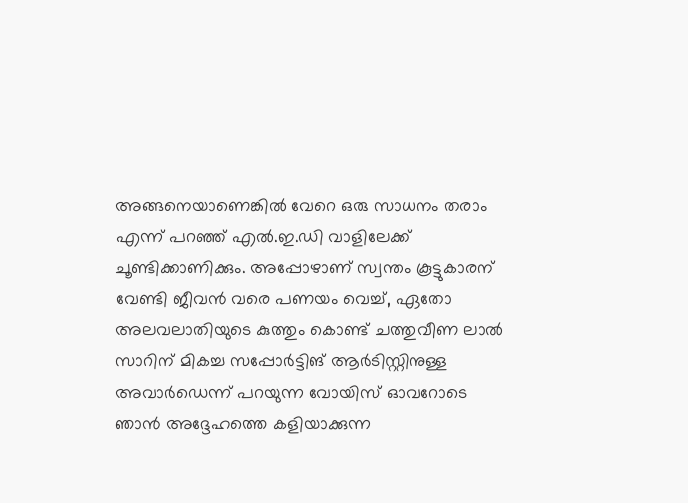അങ്ങനെയാണെങ്കില്‍ വേറെ ഒരു സാധനം തരാം എന്ന് പറഞ്ഞ് എല്‍.ഇ.ഡി വാളിലേക്ക് ചൂണ്ടിക്കാണിക്കും. അപ്പോഴാണ് സ്വന്തം കൂട്ടുകാരന് വേണ്ടി ജീവന്‍ വരെ പണയം വെച്ച്, ഏതോ അലവലാതിയുടെ കുത്തും കൊണ്ട് ചത്തുവീണ ലാല്‍ സാറിന് മികച്ച സപ്പോര്‍ട്ടിങ് ആര്‍ടിസ്റ്റിനുള്ള അവാര്‍ഡെന്ന് പറയുന്ന വോയിസ് ഓവറോടെ ഞാന്‍ അദ്ദേഹത്തെ കളിയാക്കുന്ന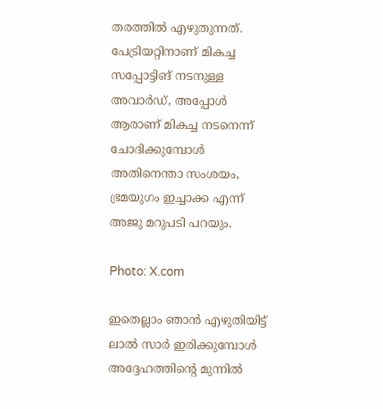തരത്തില്‍ എഴുതുന്നത്. പേട്രിയറ്റിനാണ് മികച്ച സപ്പോട്ടിങ് നടനുള്ള അവാര്‍ഡ്, അപ്പോള്‍ ആരാണ് മികച്ച നടനെന്ന് ചോദിക്കുമ്പോള്‍ അതിനെന്താ സംശയം, ഭ്രമയുഗം ഇച്ചാക്ക എന്ന് അജു മറുപടി പറയും.

Photo: X.com

ഇതെല്ലാം ഞാന്‍ എഴുതിയിട്ട് ലാല്‍ സാര്‍ ഇരിക്കുമ്പോള്‍ അദ്ദേഹത്തിന്റെ മുന്നില്‍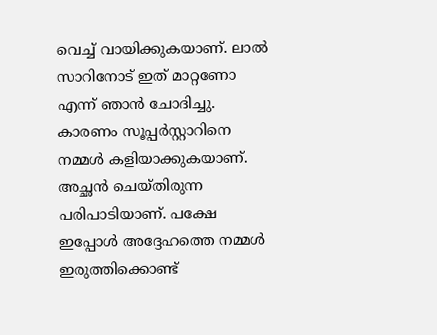വെച്ച് വായിക്കുകയാണ്. ലാല്‍ സാറിനോട് ഇത് മാറ്റണോ എന്ന് ഞാന്‍ ചോദിച്ചു. കാരണം സൂപ്പര്‍സ്റ്റാറിനെ നമ്മള്‍ കളിയാക്കുകയാണ്. അച്ഛന്‍ ചെയ്തിരുന്ന പരിപാടിയാണ്. പക്ഷേ ഇപ്പോള്‍ അദ്ദേഹത്തെ നമ്മള്‍ ഇരുത്തിക്കൊണ്ട്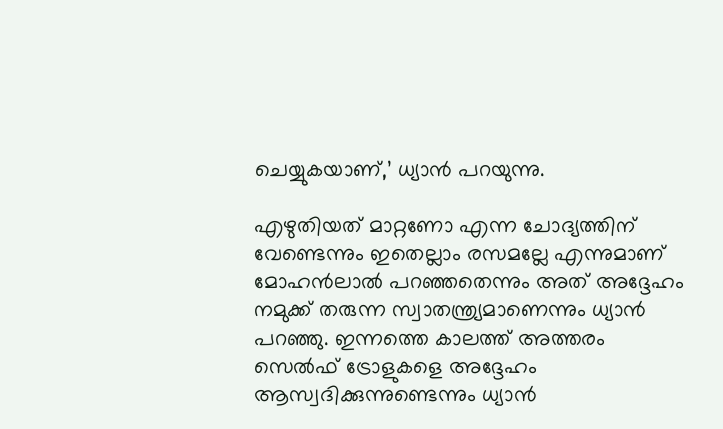ചെയ്യുകയാണ്,’ ധ്യാന്‍ പറയുന്നു.

എഴുതിയത് മാറ്റണോ എന്ന ചോദ്യത്തിന് വേണ്ടെന്നും ഇതെല്ലാം രസമല്ലേ എന്നുമാണ് മോഹന്‍ലാല്‍ പറഞ്ഞതെന്നും അത് അദ്ദേഹം നമുക്ക് തരുന്ന സ്വാതന്ത്ര്യമാണെന്നും ധ്യാന്‍ പറഞ്ഞു. ഇന്നത്തെ കാലത്ത് അത്തരം സെല്‍ഫ് ട്രോളുകളെ അദ്ദേഹം ആസ്വദിക്കുന്നുണ്ടെന്നും ധ്യാന്‍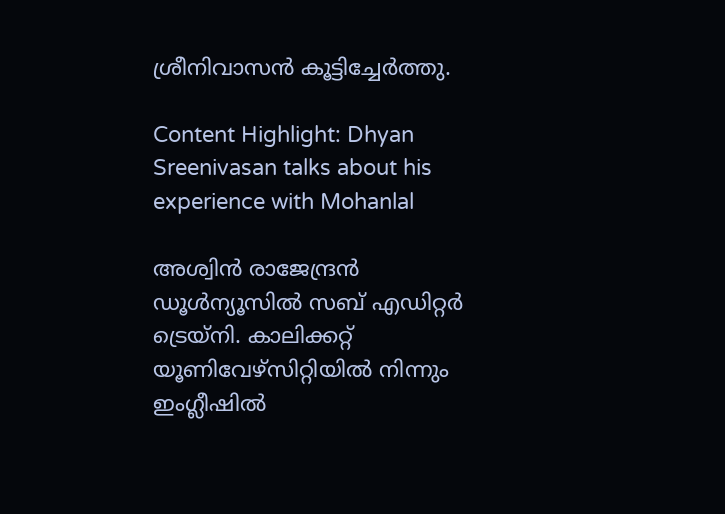ശ്രീനിവാസന്‍ കൂട്ടിച്ചേര്‍ത്തു.

Content Highlight: Dhyan Sreenivasan talks about his experience with Mohanlal

അശ്വിന്‍ രാജേന്ദ്രന്‍
ഡൂള്‍ന്യൂസില്‍ സബ് എഡിറ്റര്‍ ട്രെയ്‌നി. കാലിക്കറ്റ് യൂണിവേഴ്സിറ്റിയില്‍ നിന്നും ഇംഗ്ലീഷില്‍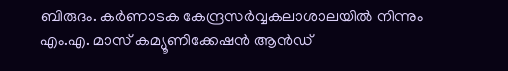ബിരുദം. കര്‍ണാടക കേന്ദ്രസര്‍വ്വകലാശാലയില്‍ നിന്നും എം.എ. മാസ് കമ്യൂണിക്കേഷന്‍ ആന്‍ഡ്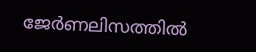ജേര്‍ണലിസത്തില്‍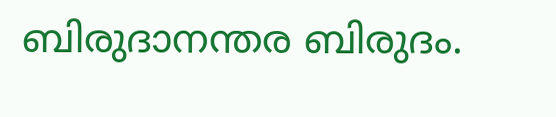ബിരുദാനന്തര ബിരുദം.